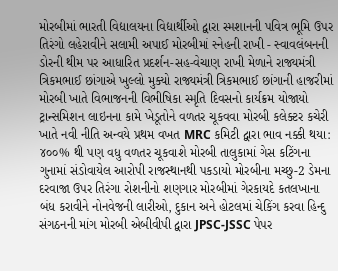મોરબીમાં ભારતી વિદ્યાલયના વિદ્યાર્થીઓ દ્વારા સ્મશાનની પવિત્ર ભૂમિ ઉપર તિરંગો લહેરાવીને સલામી અપાઈ મોરબીમાં સ્નેહની રાખી - સ્વાવલંબનની ડોરની થીમ પર આધારિત પ્રદર્શન-સહ-વેચાણ રાખી મેળાને રાજ્યમંત્રી ત્રિકમભાઈ છાંગાએ ખુલ્લો મુક્યો રાજ્યમંત્રી ત્રિકમભાઈ છાંગાની હાજરીમાં મોરબી ખાતે વિભાજનની વિભીષિકા સ્મૃતિ દિવસનો કાર્યક્રમ યોજાયો ટ્રાન્સમિશન લાઇનના કામે ખેડૂતોને વળતર ચૂકવવા મોરબી કલેક્ટર કચેરી ખાતે નવી નીતિ અન્વયે પ્રથમ વખત MRC કમિટી દ્વારા ભાવ નક્કી થયા: ૪૦૦% થી પણ વધુ વળતર ચૂકવાશે મોરબી તાલુકામાં ગેસ કટિંગના ગુનામાં સંડોવાયેલ આરોપી રાજસ્થાનથી પકડાયો મોરબીના મચ્છુ-2 ડેમના દરવાજા ઉપર તિરંગા રોશનીનો શણગાર મોરબીમાં ગેરકાયદે કતલખાના બંધ કરાવીને નોનવેજની લારીઓ, દુકાન અને હોટલમાં ચેકિંગ કરવા હિન્દુ સંગઠનની માંગ મોરબી એબીવીપી દ્વારા JPSC-JSSC પેપર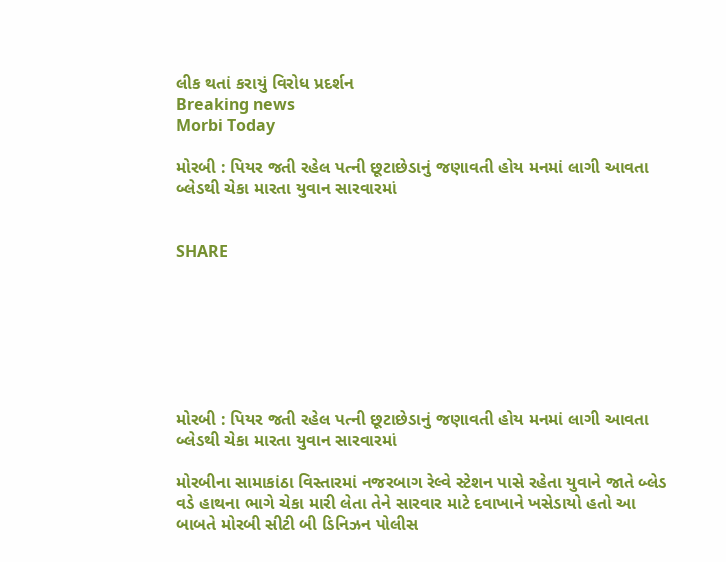લીક થતાં કરાયું વિરોધ પ્રદર્શન
Breaking news
Morbi Today

મોરબી : પિયર જતી રહેલ પત્ની છૂટાછેડાનું જણાવતી હોય મનમાં લાગી આવતા બ્લેડથી ચેકા મારતા યુવાન સારવારમાં


SHARE







મોરબી : પિયર જતી રહેલ પત્ની છૂટાછેડાનું જણાવતી હોય મનમાં લાગી આવતા બ્લેડથી ચેકા મારતા યુવાન સારવારમાં

મોરબીના સામાકાંઠા વિસ્તારમાં નજરબાગ રેલ્વે સ્ટેશન પાસે રહેતા યુવાને જાતે બ્લેડ વડે હાથના ભાગે ચેકા મારી લેતા તેને સારવાર માટે દવાખાને ખસેડાયો હતો આ બાબતે મોરબી સીટી બી ડિનિઝન પોલીસ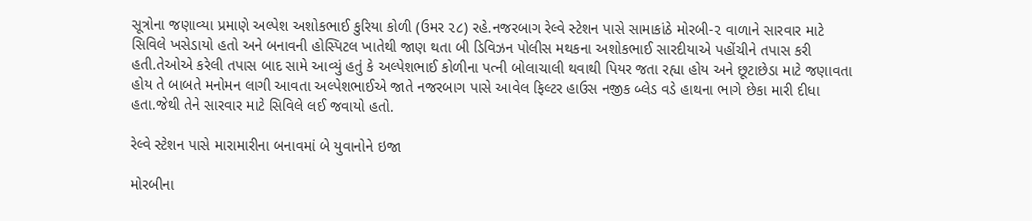સૂત્રોના જણાવ્યા પ્રમાણે અલ્પેશ અશોકભાઈ કુરિયા કોળી (ઉમર ૨૮) રહે.નજરબાગ રેલ્વે સ્ટેશન પાસે સામાકાંઠે મોરબી-૨ વાળાને સારવાર માટે સિવિલે ખસેડાયો હતો અને બનાવની હોસ્પિટલ ખાતેથી જાણ થતા બી ડિવિઝન પોલીસ મથકના અશોકભાઈ સારદીયાએ પહોંચીને તપાસ કરી હતી.તેઓએ કરેલી તપાસ બાદ સામે આવ્યું હતું કે અલ્પેશભાઈ કોળીના પત્ની બોલાચાલી થવાથી પિયર જતા રહ્યા હોય અને છૂટાછેડા માટે જણાવતા હોય તે બાબતે મનોમન લાગી આવતા અલ્પેશભાઈએ જાતે નજરબાગ પાસે આવેલ ફિલ્ટર હાઉસ નજીક બ્લેડ વડે હાથના ભાગે છેકા મારી દીધા હતા.જેથી તેને સારવાર માટે સિવિલે લઈ જવાયો હતો.

રેલ્વે સ્ટેશન પાસે મારામારીના બનાવમાં બે યુવાનોને ઇજા

મોરબીના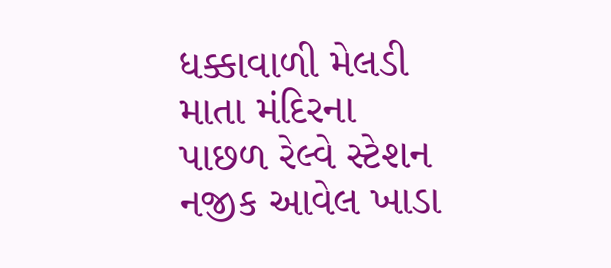ધક્કાવાળી મેલડી માતા મંદિરના પાછળ રેલ્વે સ્ટેશન નજીક આવેલ ખાડા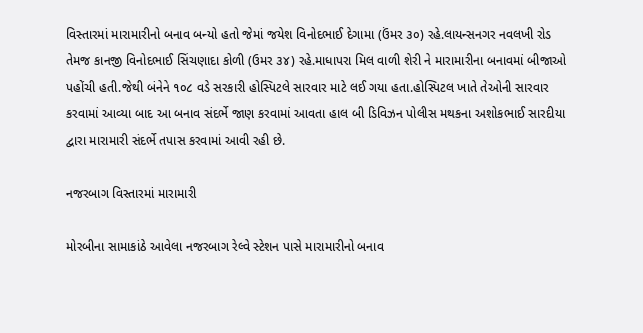વિસ્તારમાં મારામારીનો બનાવ બન્યો હતો જેમાં જયેશ વિનોદભાઈ દેગામા (ઉંમર ૩૦) રહે.લાયન્સનગર નવલખી રોડ તેમજ કાનજી વિનોદભાઈ સિંચણાદા કોળી (ઉમર ૩૪) રહે.માધાપરા મિલ વાળી શેરી ને મારામારીના બનાવમાં બીજાઓ પહોંચી હતી.જેથી બંનેને ૧૦૮ વડે સરકારી હોસ્પિટલે સારવાર માટે લઈ ગયા હતા.હોસ્પિટલ ખાતે તેઓની સારવાર કરવામાં આવ્યા બાદ આ બનાવ સંદર્ભે જાણ કરવામાં આવતા હાલ બી ડિવિઝન પોલીસ મથકના અશોકભાઈ સારદીયા દ્વારા મારામારી સંદર્ભે તપાસ કરવામાં આવી રહી છે.

નજરબાગ વિસ્તારમાં મારામારી

મોરબીના સામાકાંઠે આવેલા નજરબાગ રેલ્વે સ્ટેશન પાસે મારામારીનો બનાવ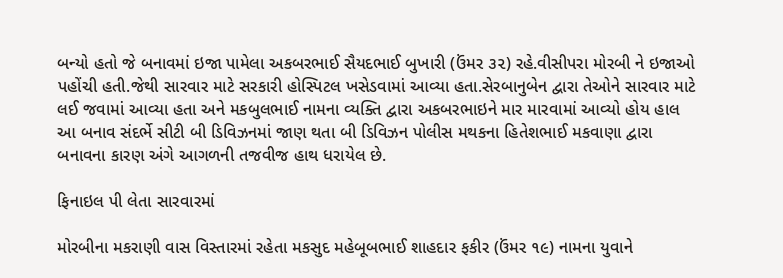બન્યો હતો જે બનાવમાં ઇજા પામેલા અકબરભાઈ સૈયદભાઈ બુખારી (ઉંમર ૩૨) રહે.વીસીપરા મોરબી ને ઇજાઓ પહોંચી હતી.જેથી સારવાર માટે સરકારી હોસ્પિટલ ખસેડવામાં આવ્યા હતા.સેરબાનુબેન દ્વારા તેઓને સારવાર માટે લઈ જવામાં આવ્યા હતા અને મકબુલભાઈ નામના વ્યક્તિ દ્વારા અકબરભાઇને માર મારવામાં આવ્યો હોય હાલ આ બનાવ સંદર્ભે સીટી બી ડિવિઝનમાં જાણ થતા બી ડિવિઝન પોલીસ મથકના હિતેશભાઈ મકવાણા દ્વારા બનાવના કારણ અંગે આગળની તજવીજ હાથ ધરાયેલ છે.

ફિનાઇલ પી લેતા સારવારમાં

મોરબીના મકરાણી વાસ વિસ્તારમાં રહેતા મકસુદ મહેબૂબભાઈ શાહદાર ફકીર (ઉંમર ૧૯) નામના યુવાને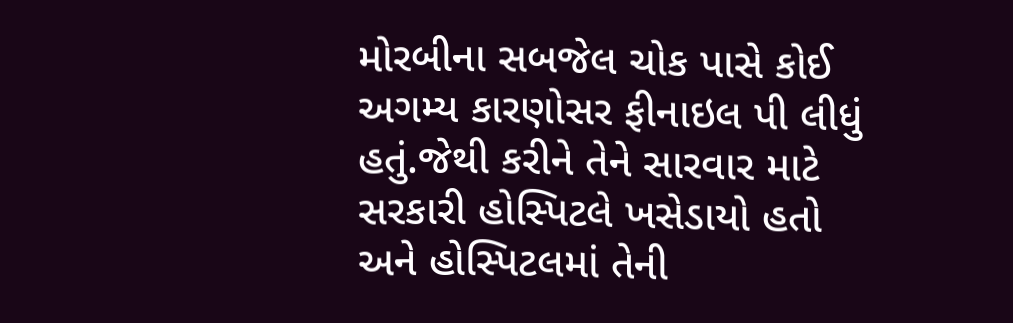મોરબીના સબજેલ ચોક પાસે કોઈ અગમ્ય કારણોસર ફીનાઇલ પી લીધું હતું.જેથી કરીને તેને સારવાર માટે સરકારી હોસ્પિટલે ખસેડાયો હતો અને હોસ્પિટલમાં તેની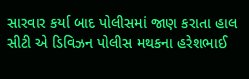સારવાર કર્યા બાદ પોલીસમાં જાણ કરાતા હાલ સીટી એ ડિવિઝન પોલીસ મથકના હરેશભાઈ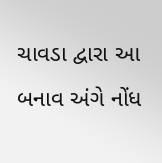ચાવડા દ્વારા આ બનાવ અંગે નોંધ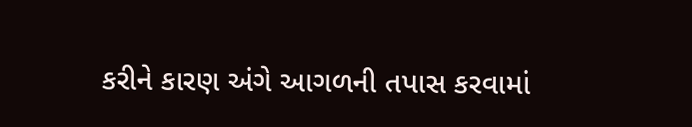કરીને કારણ અંગે આગળની તપાસ કરવામાં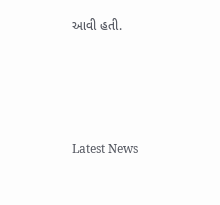આવી હતી.






Latest News